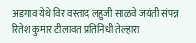अडगाव येथे विर वस्ताद लहुजी साळवे जयंती संपन्न
रितेश कुमार टीलावत प्रतिनिधी तेल्हारा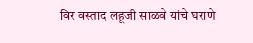विर वस्ताद लहूजी साळवे यांचे घराणे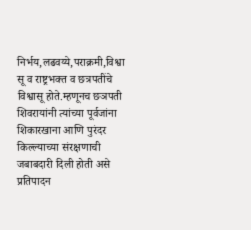निर्भय,लढवय्ये,पराक्रमी,विश्वा सू व राष्ट्रभक्त व छत्रपतींचे विश्वासू होते.म्हणूनच छञपती शिवरायांनी त्यांच्या पूर्वजांना शिकारखाना आणि पुरंदर किल्ल्याच्या संरक्षणाची जबाबदारी दिली होती असे प्रतिपादन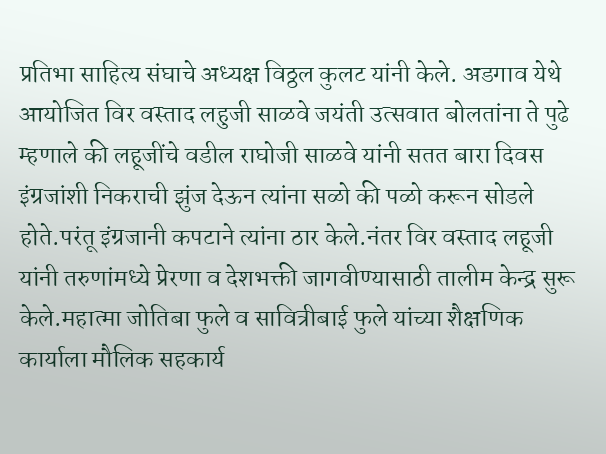प्रतिभा साहित्य संघाचे अध्यक्ष विठ्ठल कुलट यांनी केले. अडगाव येथे आयोजित विर वस्ताद लहुजी साळवे जयंती उत्सवात बोलतांना ते पुढे म्हणाले की लहूजींचे वडील राघोजी साळवे यांनी सतत बारा दिवस इंग्रजांशी निकराची झुंज देऊन त्यांना सळो की पळो करून सोडले होते.परंतू इंग्रजानी कपटाने त्यांना ठार केले.नंतर विर वस्ताद लहूजी यांनी तरुणांमध्ये प्रेरणा व देशभक्ती जागवीण्यासाठी तालीम केन्द्र सुरू केले.महात्मा जोतिबा फुले व सावित्रीबाई फुले यांच्या शैक्षणिक कार्याला मौलिक सहकार्य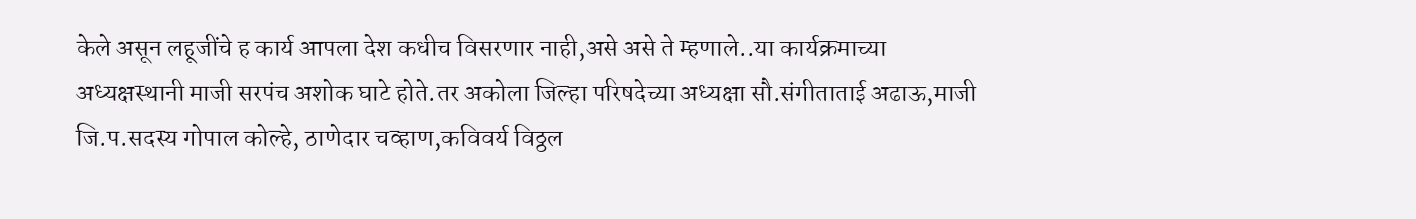केले असून लहूजींचे ह कार्य आपला देश कधीच विसरणार नाही,असे असे ते म्हणाले..या कार्यक्रमाच्या अध्यक्षस्थानी माजी सरपंच अशोक घाटे होते.तर अकोला जिल्हा परिषदेच्या अध्यक्षा सौ.संगीताताई अढाऊ,माजी जि.प.सदस्य गोपाल कोल्हे, ठाणेदार चव्हाण,कविवर्य विठ्ठल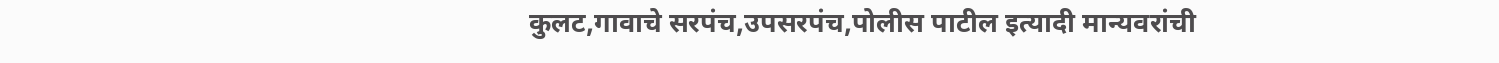कुलट,गावाचे सरपंच,उपसरपंच,पोलीस पाटील इत्यादी मान्यवरांची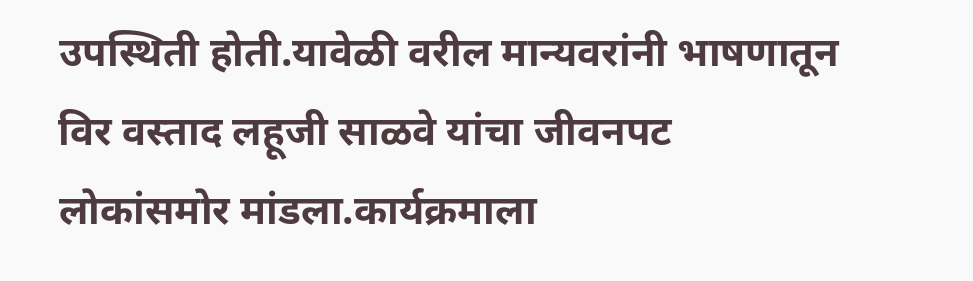उपस्थिती होती.यावेळी वरील मान्यवरांनी भाषणातून विर वस्ताद लहूजी साळवे यांचा जीवनपट लोकांसमोर मांडला.कार्यक्रमाला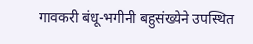गावकरी बंधू-भगीनी बहुसंख्येने उपस्थित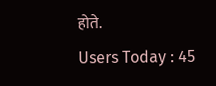होते.
Users Today : 45